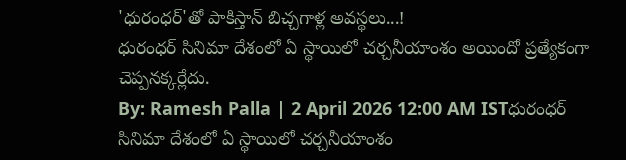'ధురంధర్'తో పాకిస్తాన్ బిచ్చగాళ్ల అవస్థలు...!
ధురంధర్ సినిమా దేశంలో ఏ స్థాయిలో చర్చనీయాంశం అయిందో ప్రత్యేకంగా చెప్పనక్కర్లేదు.
By: Ramesh Palla | 2 April 2026 12:00 AM ISTధురంధర్ సినిమా దేశంలో ఏ స్థాయిలో చర్చనీయాంశం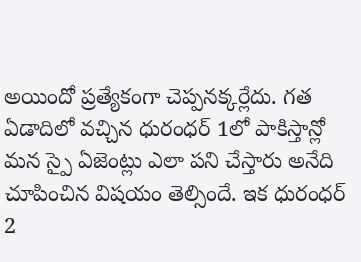అయిందో ప్రత్యేకంగా చెప్పనక్కర్లేదు. గత ఏడాదిలో వచ్చిన ధురంధర్ 1లో పాకిస్తాన్లో మన స్పై ఏజెంట్లు ఎలా పని చేస్తారు అనేది చూపించిన విషయం తెల్సిందే. ఇక ధురంధర్ 2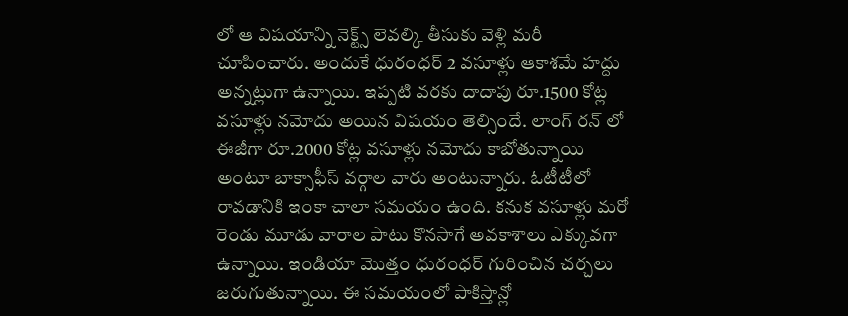లో ఆ విషయాన్ని నెక్ట్స్ లెవల్కి తీసుకు వెళ్లి మరీ చూపించారు. అందుకే ధురంధర్ 2 వసూళ్లు ఆకాశమే హద్దు అన్నట్లుగా ఉన్నాయి. ఇప్పటి వరకు దాదాపు రూ.1500 కోట్ల వసూళ్లు నమోదు అయిన విషయం తెల్సిందే. లాంగ్ రన్ లో ఈజీగా రూ.2000 కోట్ల వసూళ్లు నమోదు కాబోతున్నాయి అంటూ బాక్సాఫీస్ వర్గాల వారు అంటున్నారు. ఓటీటీలో రావడానికి ఇంకా చాలా సమయం ఉంది. కనుక వసూళ్లు మరో రెండు మూడు వారాల పాటు కొనసాగే అవకాశాలు ఎక్కువగా ఉన్నాయి. ఇండియా మొత్తం ధురంధర్ గురించిన చర్చలు జరుగుతున్నాయి. ఈ సమయంలో పాకిస్తాన్లో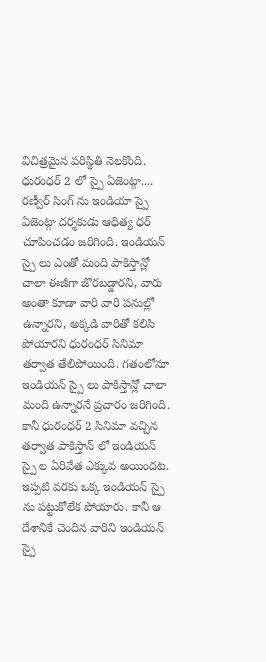విచిత్రమైన పరిస్థితి నెలకొంది.
ధురంధర్ 2 లో స్పై ఏజెంట్గా....
రణ్వీర్ సింగ్ ను ఇండియా స్పై ఏజెంట్గా దర్శకుడు ఆధిత్య ధర్ చూపించడం జరిగింది. ఇండియన్ స్పై లు ఎంతో మంది పాకిస్తాన్లో చాలా ఈజీగా జొరబడ్డారని, వారు అంతా కూడా వారి వారి పనుల్లో ఉన్నారని, అక్కడి వారితో కలిసి పోయారని ధురంధర్ సినిమా తర్వాత తేలిపోయింది. గతంలోనూ ఇండియన్ స్పై లు పాకిస్తాన్లో చాలా మంది ఉన్నారనే ప్రచారం జరిగింది. కానీ ధురంధర్ 2 సినిమా వచ్చిన తర్వాత పాకిస్తాన్ లో ఇండియన్ స్పై ల ఏరివేత ఎక్కువ అయిందట. ఇప్పటి వరకు ఒక్క ఇండియన్ స్పై ను పట్టుకోలేక పోయారు. కానీ ఆ దేశానికే చెందిన వారిని ఇండియన్ స్పై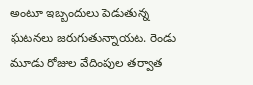అంటూ ఇబ్బందులు పెడుతున్న ఘటనలు జరుగుతున్నాయట. రెండు మూడు రోజుల వేదింపుల తర్వాత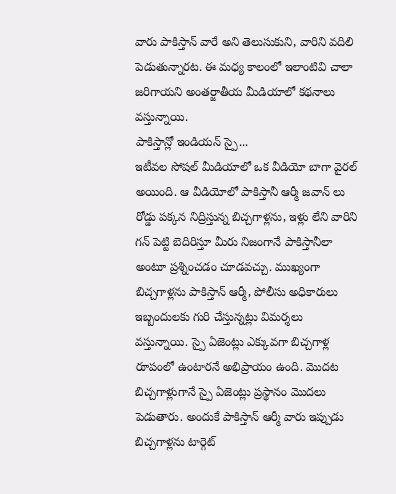వారు పాకిస్తాన్ వారే అని తెలుసుకుని, వారిని వదిలి పెడుతున్నారట. ఈ మధ్య కాలంలో ఇలాంటివి చాలా జరిగాయని అంతర్జాతీయ మీడియాలో కథనాలు వస్తున్నాయి.
పాకిస్తాన్లో ఇండియన్ స్పై...
ఇటీవల సోషల్ మీడియాలో ఒక వీడియో బాగా వైరల్ అయింది. ఆ వీడియోలో పాకిస్తానీ ఆర్మీ జవాన్ లు రోడ్డు పక్కన నిద్రిస్తున్న బిచ్చగాళ్లను, ఇళ్లు లేని వారిని గన్ పెట్టి బెదిరిస్తూ మీరు నిజంగానే పాకిస్తానీలా అంటూ ప్రశ్నించడం చూడవచ్చు. ముఖ్యంగా బిచ్చగాళ్లను పాకిస్తాన్ ఆర్మీ, పోలీసు అధికారులు ఇబ్బందులకు గురి చేస్తున్నట్లు విమర్శలు వస్తున్నాయి. స్పై ఏజెంట్లు ఎక్కువగా బిచ్చగాళ్ల రూపంలో ఉంటారనే అభిప్రాయం ఉంది. మొదట బిచ్చగాళ్లుగానే స్పై ఏజెంట్లు ప్రస్థానం మొదలు పెడుతారు. అందుకే పాకిస్తాన్ ఆర్మీ వారు ఇప్పుడు బిచ్చగాళ్లను టార్గెట్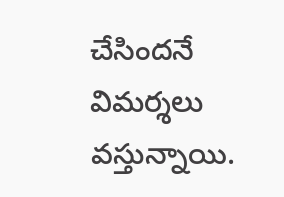చేసిందనే విమర్శలు వస్తున్నాయి.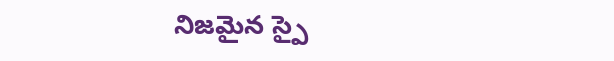నిజమైన స్పై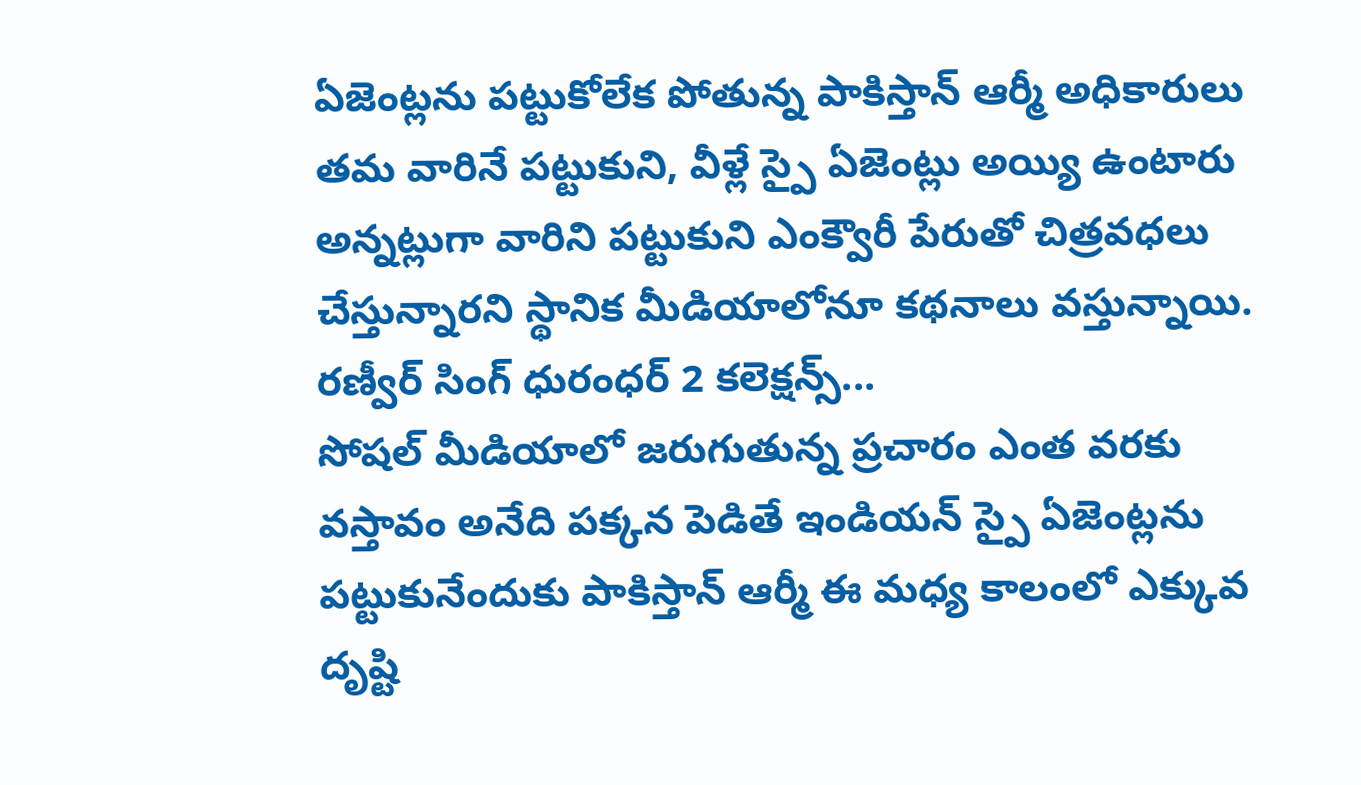ఏజెంట్లను పట్టుకోలేక పోతున్న పాకిస్తాన్ ఆర్మీ అధికారులు తమ వారినే పట్టుకుని, వీళ్లే స్పై ఏజెంట్లు అయ్యి ఉంటారు అన్నట్లుగా వారిని పట్టుకుని ఎంక్వౌరీ పేరుతో చిత్రవధలు చేస్తున్నారని స్థానిక మీడియాలోనూ కథనాలు వస్తున్నాయి.
రణ్వీర్ సింగ్ ధురంధర్ 2 కలెక్షన్స్...
సోషల్ మీడియాలో జరుగుతున్న ప్రచారం ఎంత వరకు వస్తావం అనేది పక్కన పెడితే ఇండియన్ స్పై ఏజెంట్లను పట్టుకునేందుకు పాకిస్తాన్ ఆర్మీ ఈ మధ్య కాలంలో ఎక్కువ దృష్టి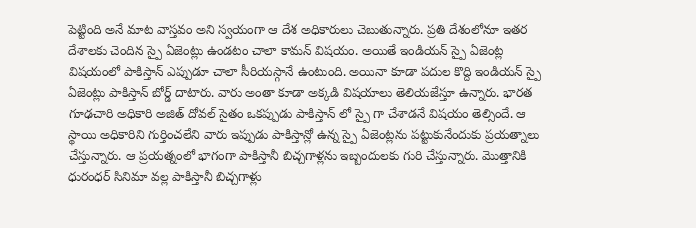పెట్టింది అనే మాట వాస్తవం అని స్వయంగా ఆ దేశ అధికారులు చెబుతున్నారు. ప్రతి దేశంలోనూ ఇతర దేశాలకు చెందిన స్పై ఏజెంట్లు ఉండటం చాలా కామన్ విషయం. అయితే ఇండియన్ స్పై ఏజెంట్ల విషయంలో పాకిస్తాన్ ఎప్పుడూ చాలా సీరియస్గానే ఉంటుంది. అయినా కూడా పదుల కొద్ది ఇండియన్ స్పై ఏజెంట్లు పాకిస్తాన్ బోర్డ్ దాటారు. వారు అంతా కూడా అక్కడి విషయాలు తెలియజేస్తూ ఉన్నారు. భారత గూఢచారి అధికారి అజిత్ దోవల్ సైతం ఒకప్పుడు పాకిస్తాన్ లో స్పై గా చేశాడనే విషయం తెల్సిందే. ఆ స్థాయి అధికారిని గుర్తించలేని వారు ఇప్పుడు పాకిస్తాన్లో ఉన్న స్పై ఏజెంట్లను పట్టుకునేందుకు ప్రయత్నాలు చేస్తున్నారు. ఆ ప్రయత్నంలో భాగంగా పాకిస్తానీ బిచ్చగాళ్లను ఇబ్బందులకు గురి చేస్తున్నారు. మొత్తానికి ధురంధర్ సినిమా వల్ల పాకిస్తానీ బిచ్చగాళ్లు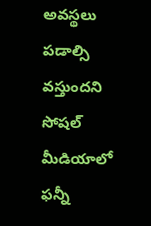అవస్థలు పడాల్సి వస్తుందని సోషల్ మీడియాలో ఫన్నీ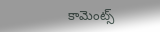కామెంట్స్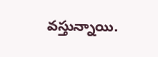వస్తున్నాయి.